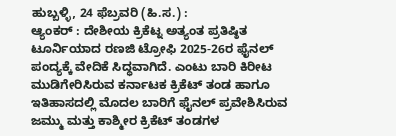ಹುಬ್ಬಳ್ಳಿ, 24 ಫೆಬ್ರವರಿ (ಹಿ.ಸ.) :
ಆ್ಯಂಕರ್ : ದೇಶೀಯ ಕ್ರಿಕೆಟ್ನ ಅತ್ಯಂತ ಪ್ರತಿಷ್ಠಿತ ಟೂರ್ನಿಯಾದ ರಣಜಿ ಟ್ರೋಫಿ 2025-26ರ ಫೈನಲ್ ಪಂದ್ಯಕ್ಕೆ ವೇದಿಕೆ ಸಿದ್ಧವಾಗಿದೆ. ಎಂಟು ಬಾರಿ ಕಿರೀಟ ಮುಡಿಗೇರಿಸಿರುವ ಕರ್ನಾಟಕ ಕ್ರಿಕೆಟ್ ತಂಡ ಹಾಗೂ ಇತಿಹಾಸದಲ್ಲಿ ಮೊದಲ ಬಾರಿಗೆ ಫೈನಲ್ ಪ್ರವೇಶಿಸಿರುವ ಜಮ್ಮು ಮತ್ತು ಕಾಶ್ಮೀರ ಕ್ರಿಕೆಟ್ ತಂಡಗಳ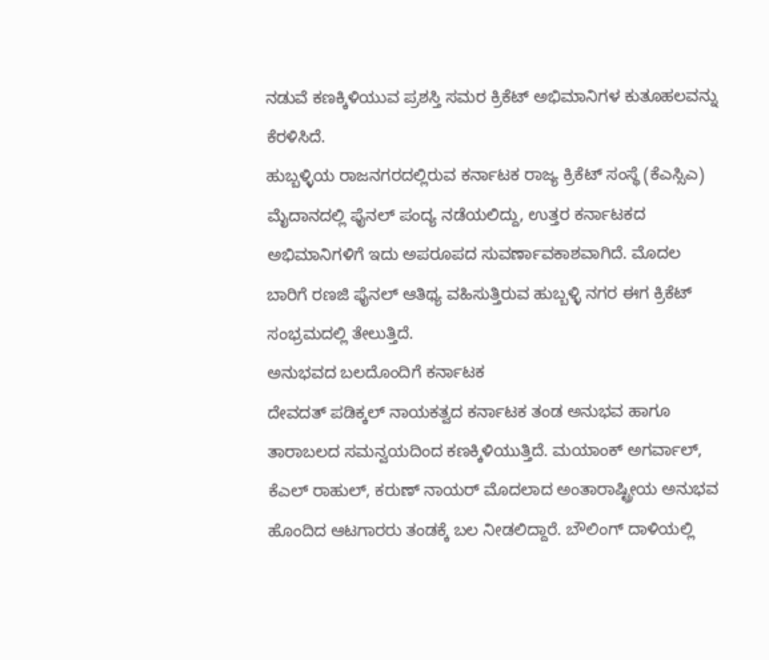ನಡುವೆ ಕಣಕ್ಕಿಳಿಯುವ ಪ್ರಶಸ್ತಿ ಸಮರ ಕ್ರಿಕೆಟ್ ಅಭಿಮಾನಿಗಳ ಕುತೂಹಲವನ್ನು ಕೆರಳಿಸಿದೆ.
ಹುಬ್ಬಳ್ಳಿಯ ರಾಜನಗರದಲ್ಲಿರುವ ಕರ್ನಾಟಕ ರಾಜ್ಯ ಕ್ರಿಕೆಟ್ ಸಂಸ್ಥೆ (ಕೆಎಸ್ಸಿಎ) ಮೈದಾನದಲ್ಲಿ ಫೈನಲ್ ಪಂದ್ಯ ನಡೆಯಲಿದ್ದು, ಉತ್ತರ ಕರ್ನಾಟಕದ ಅಭಿಮಾನಿಗಳಿಗೆ ಇದು ಅಪರೂಪದ ಸುವರ್ಣಾವಕಾಶವಾಗಿದೆ. ಮೊದಲ ಬಾರಿಗೆ ರಣಜಿ ಫೈನಲ್ ಆತಿಥ್ಯ ವಹಿಸುತ್ತಿರುವ ಹುಬ್ಬಳ್ಳಿ ನಗರ ಈಗ ಕ್ರಿಕೆಟ್ ಸಂಭ್ರಮದಲ್ಲಿ ತೇಲುತ್ತಿದೆ.
ಅನುಭವದ ಬಲದೊಂದಿಗೆ ಕರ್ನಾಟಕ
ದೇವದತ್ ಪಡಿಕ್ಕಲ್ ನಾಯಕತ್ವದ ಕರ್ನಾಟಕ ತಂಡ ಅನುಭವ ಹಾಗೂ ತಾರಾಬಲದ ಸಮನ್ವಯದಿಂದ ಕಣಕ್ಕಿಳಿಯುತ್ತಿದೆ. ಮಯಾಂಕ್ ಅಗರ್ವಾಲ್, ಕೆಎಲ್ ರಾಹುಲ್, ಕರುಣ್ ನಾಯರ್ ಮೊದಲಾದ ಅಂತಾರಾಷ್ಟ್ರೀಯ ಅನುಭವ ಹೊಂದಿದ ಆಟಗಾರರು ತಂಡಕ್ಕೆ ಬಲ ನೀಡಲಿದ್ದಾರೆ. ಬೌಲಿಂಗ್ ದಾಳಿಯಲ್ಲಿ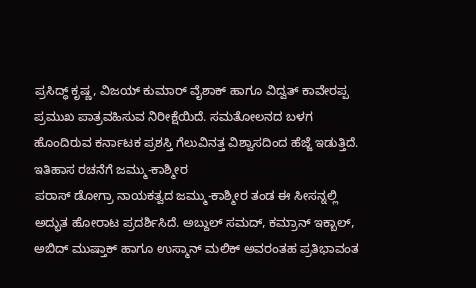ಪ್ರಸಿದ್ಧ್ ಕೃಷ್ಣ, ವಿಜಯ್ ಕುಮಾರ್ ವೈಶಾಕ್ ಹಾಗೂ ವಿದ್ವತ್ ಕಾವೇರಪ್ಪ ಪ್ರಮುಖ ಪಾತ್ರವಹಿಸುವ ನಿರೀಕ್ಷೆಯಿದೆ. ಸಮತೋಲನದ ಬಳಗ ಹೊಂದಿರುವ ಕರ್ನಾಟಕ ಪ್ರಶಸ್ತಿ ಗೆಲುವಿನತ್ತ ವಿಶ್ವಾಸದಿಂದ ಹೆಜ್ಜೆ ಇಡುತ್ತಿದೆ.
ಇತಿಹಾಸ ರಚನೆಗೆ ಜಮ್ಮು-ಕಾಶ್ಮೀರ
ಪರಾಸ್ ಡೋಗ್ರಾ ನಾಯಕತ್ವದ ಜಮ್ಮು-ಕಾಶ್ಮೀರ ತಂಡ ಈ ಸೀಸನ್ನಲ್ಲಿ ಅದ್ಭುತ ಹೋರಾಟ ಪ್ರದರ್ಶಿಸಿದೆ. ಅಬ್ದುಲ್ ಸಮದ್, ಕಮ್ರಾನ್ ಇಕ್ಬಾಲ್, ಅಬಿದ್ ಮುಷ್ತಾಕ್ ಹಾಗೂ ಉಸ್ಮಾನ್ ಮಲಿಕ್ ಅವರಂತಹ ಪ್ರತಿಭಾವಂತ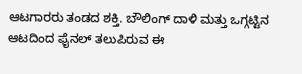ಆಟಗಾರರು ತಂಡದ ಶಕ್ತಿ. ಬೌಲಿಂಗ್ ದಾಳಿ ಮತ್ತು ಒಗ್ಗಟ್ಟಿನ ಆಟದಿಂದ ಫೈನಲ್ ತಲುಪಿರುವ ಈ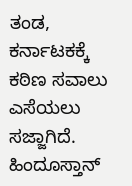ತಂಡ, ಕರ್ನಾಟಕಕ್ಕೆ ಕಠಿಣ ಸವಾಲು ಎಸೆಯಲು ಸಜ್ಜಾಗಿದೆ.
ಹಿಂದೂಸ್ತಾನ್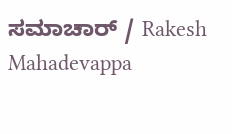ಸಮಾಚಾರ್ / Rakesh Mahadevappa